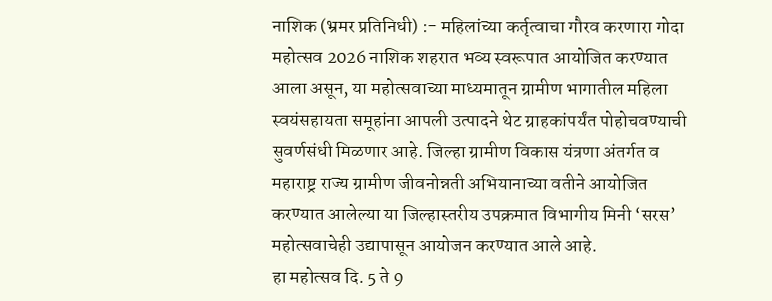नाशिक (भ्रमर प्रतिनिधी) :- महिलांच्या कर्तृत्वाचा गौरव करणारा गोदा महोत्सव 2026 नाशिक शहरात भव्य स्वरूपात आयोजित करण्यात आला असून, या महोत्सवाच्या माध्यमातून ग्रामीण भागातील महिला स्वयंसहायता समूहांना आपली उत्पादने थेट ग्राहकांपर्यंत पोहोचवण्याची सुवर्णसंधी मिळणार आहे. जिल्हा ग्रामीण विकास यंत्रणा अंतर्गत व महाराष्ट्र राज्य ग्रामीण जीवनोन्नती अभियानाच्या वतीने आयोजित करण्यात आलेल्या या जिल्हास्तरीय उपक्रमात विभागीय मिनी ‘सरस’ महोत्सवाचेही उद्यापासून आयोजन करण्यात आले आहे.
हा महोत्सव दि. 5 ते 9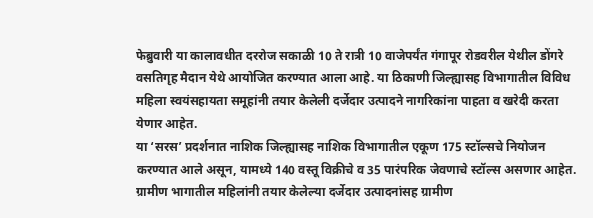फेब्रुवारी या कालावधीत दररोज सकाळी 10 ते रात्री 10 वाजेपर्यंत गंगापूर रोडवरील येथील डोंगरे वसतिगृह मैदान येथे आयोजित करण्यात आला आहे. या ठिकाणी जिल्ह्यासह विभागातील विविध महिला स्वयंसहायता समूहांनी तयार केलेली दर्जेदार उत्पादने नागरिकांना पाहता व खरेदी करता येणार आहेत.
या ‘सरस’ प्रदर्शनात नाशिक जिल्ह्यासह नाशिक विभागातील एकूण 175 स्टॉल्सचे नियोजन करण्यात आले असून, यामध्ये 140 वस्तू विक्रीचे व 35 पारंपरिक जेवणाचे स्टॉल्स असणार आहेत. ग्रामीण भागातील महिलांनी तयार केलेल्या दर्जेदार उत्पादनांसह ग्रामीण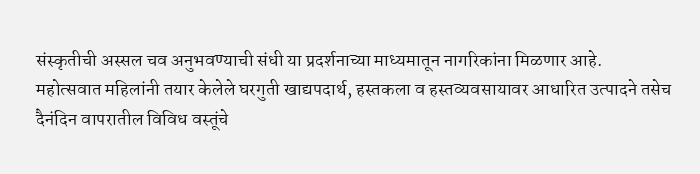संस्कृतीची अस्सल चव अनुभवण्याची संधी या प्रदर्शनाच्या माध्यमातून नागरिकांना मिळणार आहे.
महोत्सवात महिलांनी तयार केलेले घरगुती खाद्यपदार्थ, हस्तकला व हस्तव्यवसायावर आधारित उत्पादने तसेच दैनंदिन वापरातील विविध वस्तूंचे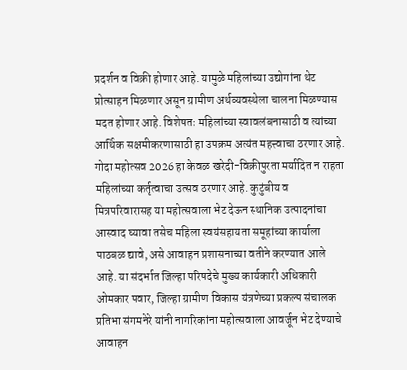प्रदर्शन व विक्री होणार आहे. यामुळे महिलांच्या उद्योगांना थेट प्रोत्साहन मिळणार असून ग्रामीण अर्थव्यवस्थेला चालना मिळण्यास मदत होणार आहे. विशेषतः महिलांच्या स्वावलंबनासाठी व त्यांच्या आर्थिक सक्षमीकरणासाठी हा उपक्रम अत्यंत महत्त्वाचा ठरणार आहे.
गोदा महोत्सव 2026 हा केवळ खरेदी-विक्रीपुरता मर्यादित न राहता महिलांच्या कर्तृत्वाचा उत्सव ठरणार आहे. कुटुंबीय व मित्रपरिवारासह या महोत्सवाला भेट देऊन स्थानिक उत्पादनांचा आस्वाद घ्यावा तसेच महिला स्वयंसहायता समूहांच्या कार्याला पाठबळ द्यावे, असे आवाहन प्रशासनाच्या वतीने करण्यात आले आहे. या संदर्भात जिल्हा परिषदेचे मुख्य कार्यकारी अधिकारी ओमकार पवार, जिल्हा ग्रामीण विकास यंत्रणेच्या प्रकल्प संचालक प्रतिभा संगमनेरे यांनी नागरिकांना महोत्सवाला आवर्जून भेट देण्याचे आवाहन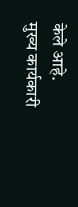केले आहे.
मुख्य कार्यकारी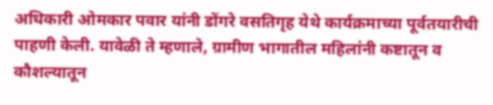अधिकारी ओमकार पवार यांनी डोंगरे वसतिगृह येथे कार्यक्रमाच्या पूर्वतयारीची पाहणी केली. यावेळी ते म्हणाले, ग्रामीण भागातील महिलांनी कष्टातून व कौशल्यातून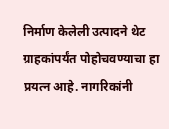निर्माण केलेली उत्पादने थेट ग्राहकांपर्यंत पोहोचवण्याचा हा प्रयत्न आहे. नागरिकांनी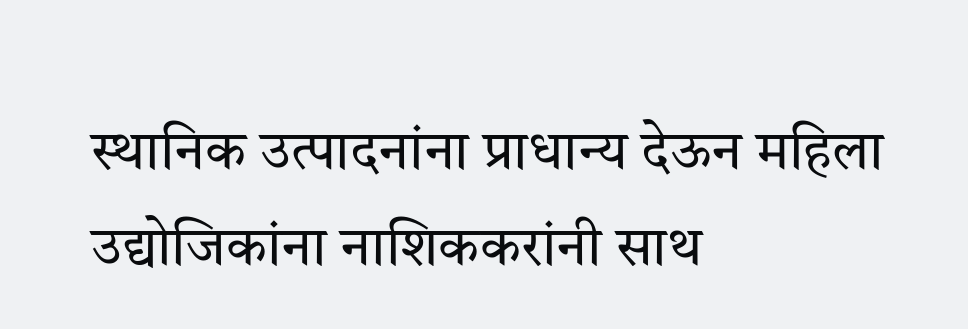स्थानिक उत्पादनांना प्राधान्य देऊन महिला उद्योजिकांना नाशिककरांनी साथ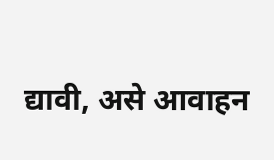द्यावी, असे आवाहन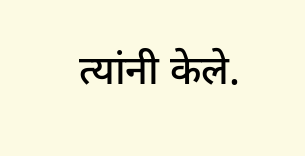त्यांनी केले.